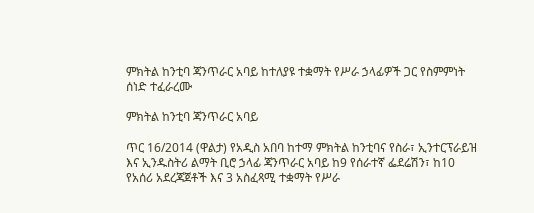ምክትል ከንቲባ ጃንጥራር አባይ ከተለያዩ ተቋማት የሥራ ኃላፊዎች ጋር የስምምነት ሰነድ ተፈራረሙ

ምክትል ከንቲባ ጃንጥራር አባይ

ጥር 16/2014 (ዋልታ) የአዲስ አበባ ከተማ ምክትል ከንቲባና የስራ፣ ኢንተርፕራይዝ እና ኢንዱስትሪ ልማት ቢሮ ኃላፊ ጃንጥራር አባይ ከ9 የሰራተኛ ፌደሬሽን፣ ከ10 የአሰሪ አደረጃጀቶች እና 3 አስፈጻሚ ተቋማት የሥራ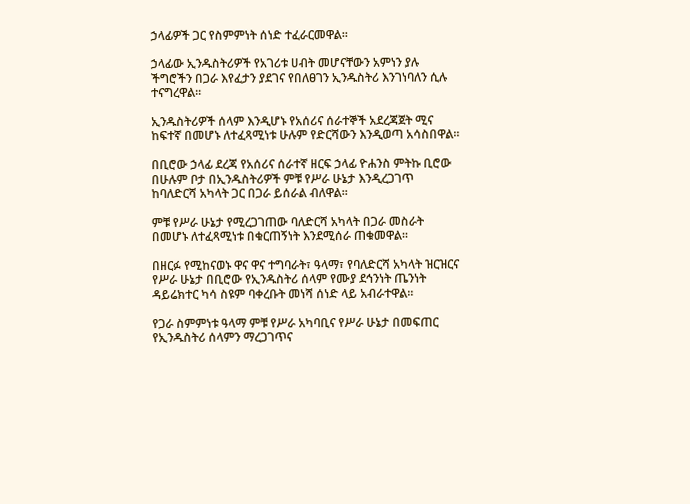ኃላፊዎች ጋር የስምምነት ሰነድ ተፈራርመዋል፡፡

ኃላፊው ኢንዱስትሪዎች የአገሪቱ ሀብት መሆናቸውን አምነን ያሉ ችግሮችን በጋራ እየፈታን ያደገና የበለፀገን ኢንዱስትሪ እንገነባለን ሲሉ ተናግረዋል፡፡

ኢንዱስትሪዎች ሰላም እንዲሆኑ የአሰሪና ሰራተኞች አደረጃጀት ሚና ከፍተኛ በመሆኑ ለተፈጻሚነቱ ሁሉም የድርሻውን እንዲወጣ አሳስበዋል፡፡

በቢሮው ኃላፊ ደረጃ የአሰሪና ሰራተኛ ዘርፍ ኃላፊ ዮሐንስ ምትኩ ቢሮው በሁሉም ቦታ በኢንዱስትሪዎች ምቹ የሥራ ሁኔታ እንዲረጋገጥ ከባለድርሻ አካላት ጋር በጋራ ይሰራል ብለዋል፡፡

ምቹ የሥራ ሁኔታ የሚረጋገጠው ባለድርሻ አካላት በጋራ መስራት በመሆኑ ለተፈጻሚነቱ በቁርጠኝነት እንደሚሰራ ጠቁመዋል፡፡

በዘርፉ የሚከናወኑ ዋና ዋና ተግባራት፣ ዓላማ፣ የባለድርሻ አካላት ዝርዝርና የሥራ ሁኔታ በቢሮው የኢንዱስትሪ ሰላም የሙያ ደኅንነት ጤንነት ዳይሬክተር ካሳ ስዩም ባቀረቡት መነሻ ሰነድ ላይ አብራተዋል፡፡

የጋራ ስምምነቱ ዓላማ ምቹ የሥራ አካባቢና የሥራ ሁኔታ በመፍጠር የኢንዱስትሪ ሰላምን ማረጋገጥና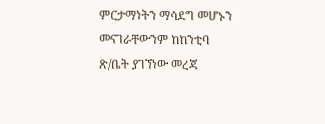ምርታማነትን ማሳደግ መሆኑን መናገራቸውንም ከከንቲባ ጽ/ቤት ያገኘነው መረጃ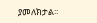ያመለክታል፡፡